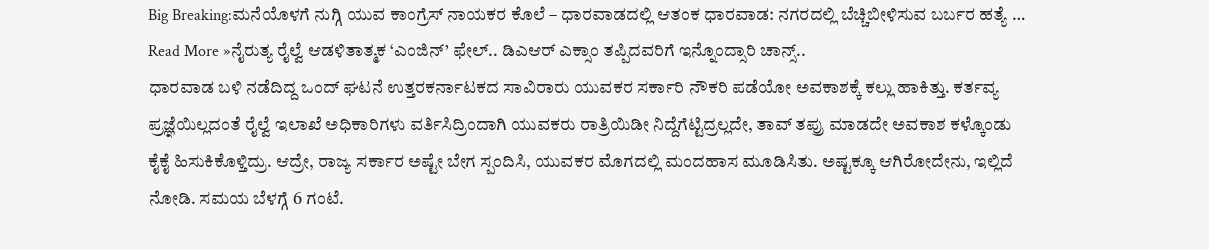Big Breaking:ಮನೆಯೊಳಗೆ ನುಗ್ಗಿ ಯುವ ಕಾಂಗ್ರೆಸ್ ನಾಯಕರ ಕೊಲೆ – ಧಾರವಾಡದಲ್ಲಿ ಆತಂಕ ಧಾರವಾಡ: ನಗರದಲ್ಲಿ ಬೆಚ್ಚಿಬೀಳಿಸುವ ಬರ್ಬರ ಹತ್ಯೆ …
Read More »ನೈರುತ್ಯ ರೈಲ್ವೆ ಆಡಳಿತಾತ್ಮಕ ‘ಎಂಜಿನ್’ ಫೇಲ್.. ಡಿಎಆರ್ ಎಕ್ಸಾಂ ತಪ್ಪಿದವರಿಗೆ ಇನ್ನೊಂದ್ಸಾರಿ ಚಾನ್ಸ್..
ಧಾರವಾಡ ಬಳಿ ನಡೆದಿದ್ದ ಒಂದ್ ಘಟನೆ ಉತ್ತರಕರ್ನಾಟಕದ ಸಾವಿರಾರು ಯುವಕರ ಸರ್ಕಾರಿ ನೌಕರಿ ಪಡೆಯೋ ಅವಕಾಶಕ್ಕೆ ಕಲ್ಲು ಹಾಕಿತ್ತು. ಕರ್ತವ್ಯ ಪ್ರಜ್ಞೆಯಿಲ್ಲದಂತೆ ರೈಲ್ವೆ ಇಲಾಖೆ ಅಧಿಕಾರಿಗಳು ವರ್ತಿಸಿದ್ರಿಂದಾಗಿ ಯುವಕರು ರಾತ್ರಿಯಿಡೀ ನಿದ್ದೆಗೆಟ್ಟಿದ್ರಲ್ಲದೇ, ತಾವ್ ತಪ್ರು ಮಾಡದೇ ಅವಕಾಶ ಕಳ್ಕೊಂಡು ಕೈಕೈ ಹಿಸುಕಿಕೊಳ್ತಿದ್ರು. ಆದ್ರೇ, ರಾಜ್ಯ ಸರ್ಕಾರ ಅಷ್ಟೇ ಬೇಗ ಸ್ಪಂದಿಸಿ, ಯುವಕರ ಮೊಗದಲ್ಲಿ ಮಂದಹಾಸ ಮೂಡಿಸಿತು. ಅಷ್ಟಕ್ಕೂ ಆಗಿರೋದೇನು, ಇಲ್ಲಿದೆ ನೋಡಿ. ಸಮಯ ಬೆಳಗ್ಗೆ 6 ಗಂಟೆ.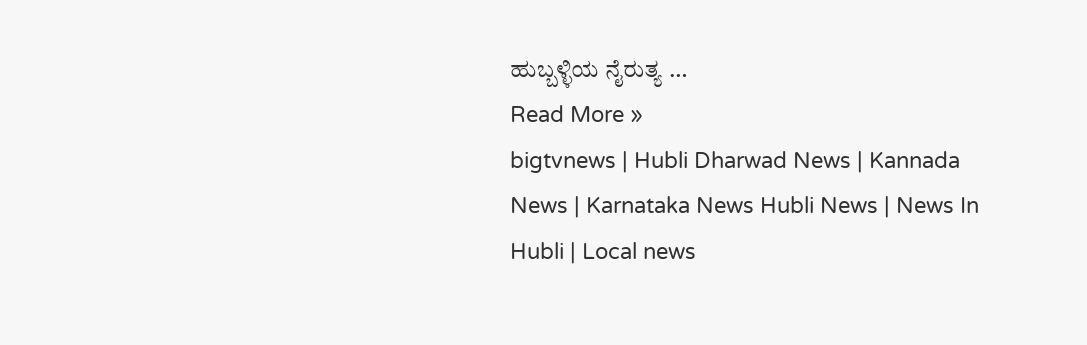ಹುಬ್ಬಳ್ಳಿಯ ನೈರುತ್ಯ …
Read More »
bigtvnews | Hubli Dharwad News | Kannada News | Karnataka News Hubli News | News In Hubli | Local news